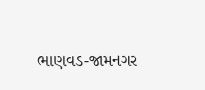ભાણવડ-જામનગર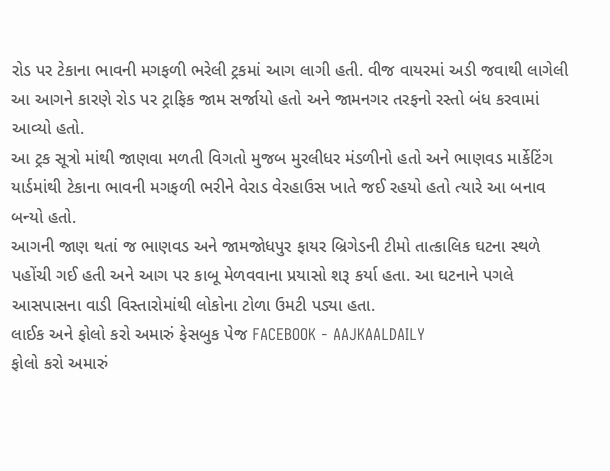રોડ પર ટેકાના ભાવની મગફળી ભરેલી ટ્રકમાં આગ લાગી હતી. વીજ વાયરમાં અડી જવાથી લાગેલી આ આગને કારણે રોડ પર ટ્રાફિક જામ સર્જાયો હતો અને જામનગર તરફનો રસ્તો બંધ કરવામાં આવ્યો હતો.
આ ટ્રક સૂત્રો માંથી જાણવા મળતી વિગતો મુજબ મુરલીધર મંડળીનો હતો અને ભાણવડ માર્કેટિંગ યાર્ડમાંથી ટેકાના ભાવની મગફળી ભરીને વેરાડ વેરહાઉસ ખાતે જઈ રહયો હતો ત્યારે આ બનાવ બન્યો હતો.
આગની જાણ થતાં જ ભાણવડ અને જામજોધપુર ફાયર બ્રિગેડની ટીમો તાત્કાલિક ઘટના સ્થળે પહોંચી ગઈ હતી અને આગ પર કાબૂ મેળવવાના પ્રયાસો શરૂ કર્યા હતા. આ ઘટનાને પગલે આસપાસના વાડી વિસ્તારોમાંથી લોકોના ટોળા ઉમટી પડ્યા હતા.
લાઈક અને ફોલો કરો અમારું ફેસબુક પેજ FACEBOOK - AAJKAALDAILY
ફોલો કરો અમારું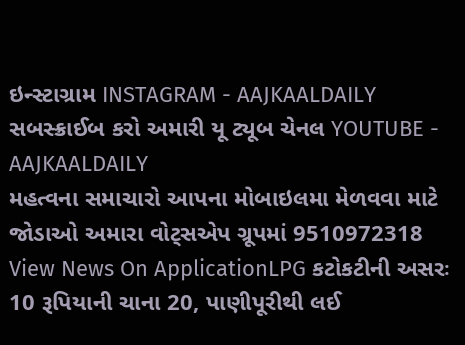ઇન્સ્ટાગ્રામ INSTAGRAM - AAJKAALDAILY
સબસ્ક્રાઈબ કરો અમારી યૂ ટ્યૂબ ચેનલ YOUTUBE - AAJKAALDAILY
મહત્વના સમાચારો આપના મોબાઇલમા મેળવવા માટે જોડાઓ અમારા વોટ્સએપ ગ્રૂપમાં 9510972318
View News On ApplicationLPG કટોકટીની અસરઃ 10 રૂપિયાની ચાના 20, પાણીપૂરીથી લઈ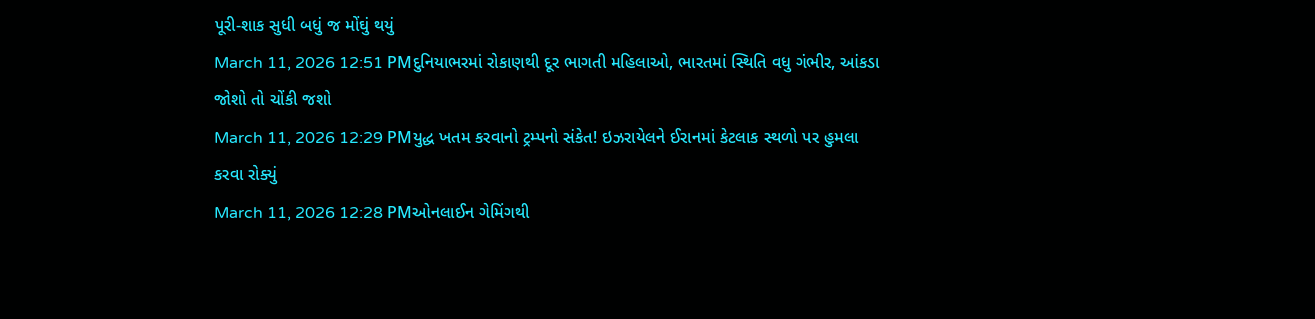પૂરી-શાક સુધી બધું જ મોંઘું થયું
March 11, 2026 12:51 PMદુનિયાભરમાં રોકાણથી દૂર ભાગતી મહિલાઓ, ભારતમાં સ્થિતિ વધુ ગંભીર, આંકડા જોશો તો ચોંકી જશો
March 11, 2026 12:29 PMયુદ્ધ ખતમ કરવાનો ટ્રમ્પનો સંકેત! ઇઝરાયેલને ઈરાનમાં કેટલાક સ્થળો પર હુમલા કરવા રોક્યું
March 11, 2026 12:28 PMઓનલાઈન ગેમિંગથી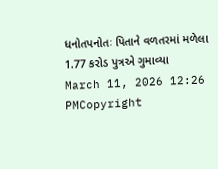ધનોતપનોતઃ પિતાને વળતરમાં મળેલા 1.77 કરોડ પુત્રએ ગુમાવ્યા
March 11, 2026 12:26 PMCopyright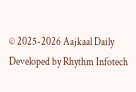© 2025-2026 Aajkaal Daily
Developed by Rhythm Infotech